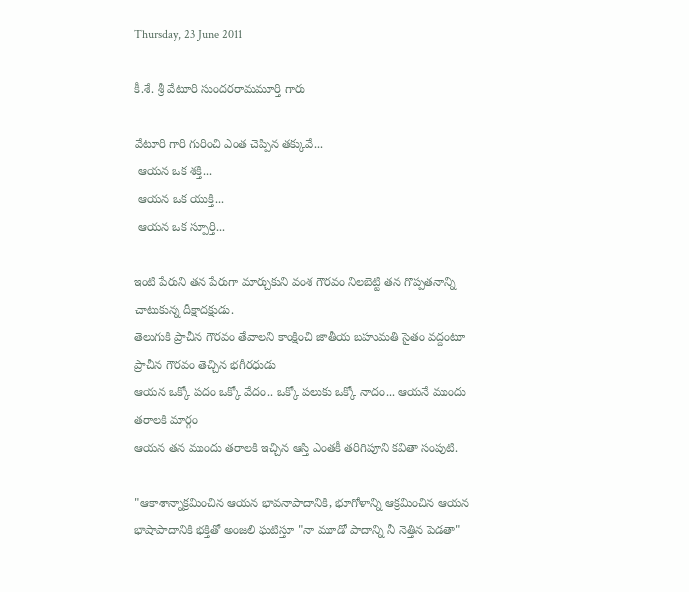Thursday, 23 June 2011

కీ.శే. శ్రీ వేటూరి సుందరరామమూర్తి గారు

వేటూరి గారి గురించి ఎంత చెప్పిన తక్కువే...
 ఆయన ఒక శక్తి...
 ఆయన ఒక యుక్తి...
 ఆయన ఒక స్పూర్తి...

ఇంటి పేరుని తన పేరుగా మార్చుకుని వంశ గౌరవం నిలబెట్టి తన గొప్పతనాన్ని చాటుకున్న దీక్షాదక్షుడు.
తెలుగుకి ప్రాచీన గౌరవం తేవాలని కాంక్షించి జాతీయ బహుమతి సైతం వద్దంటూ ప్రాచీన గౌరవం తెచ్చిన భగీరధుడు
ఆయన ఒక్కో పదం ఒక్కో వేదం.. ఒక్కో పలుకు ఒక్కో నాదం... ఆయనే ముందు తరాలకి మార్గం
ఆయన తన ముందు తరాలకి ఇచ్చిన ఆస్తి ఎంతకీ తరిగిపూని కవితా సంపుటి.

"ఆకాశాన్నాక్రమించిన ఆయన భావనాపాదానికి, భూగోళాన్ని ఆక్రమించిన ఆయన భాషాపాదానికి భక్తితో అంజలి ఘటిస్తూ "నా మూడో పాదాన్ని నీ నెత్తిన పెడతా"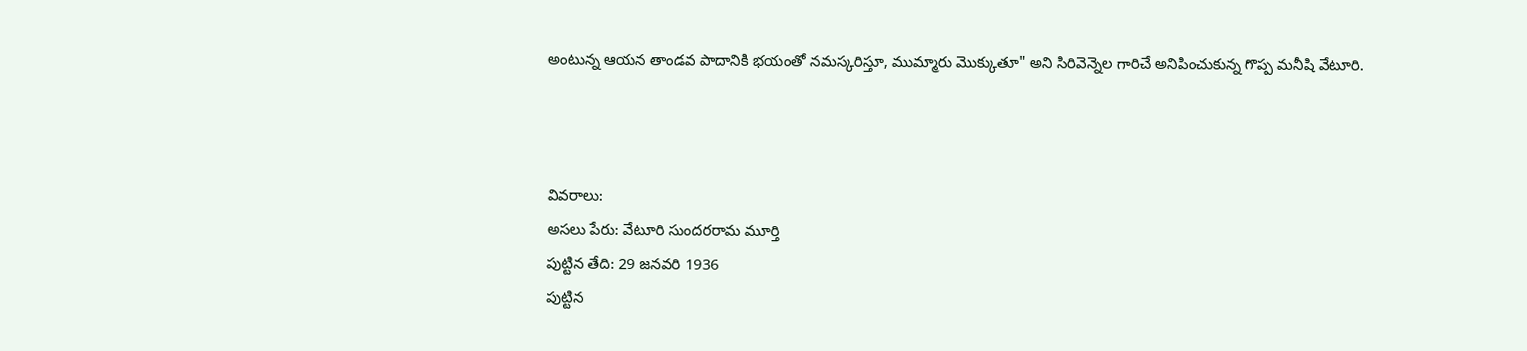అంటున్న ఆయన తాండవ పాదానికి భయంతో నమస్కరిస్తూ, ముమ్మారు మొక్కుతూ" అని సిరివెన్నెల గారిచే అనిపించుకున్న గొప్ప మనీషి వేటూరి.



వివరాలు:
అసలు పేరు: వేటూరి సుందరరామ మూర్తి
పుట్టిన తేది: 29 జనవరి 1936
పుట్టిన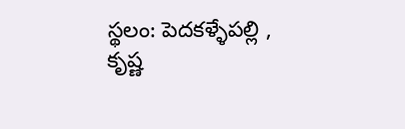స్థలం: పెదకళ్ళేపల్లి , కృష్ణ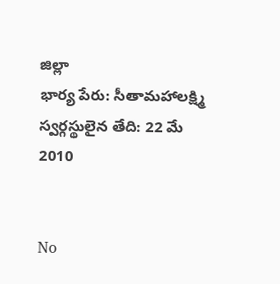జిల్లా
భార్య పేరు: సీతామహాలక్ష్మి
స్వర్గస్థులైన తేది: 22 మే 2010


No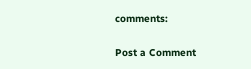comments:

Post a Comment